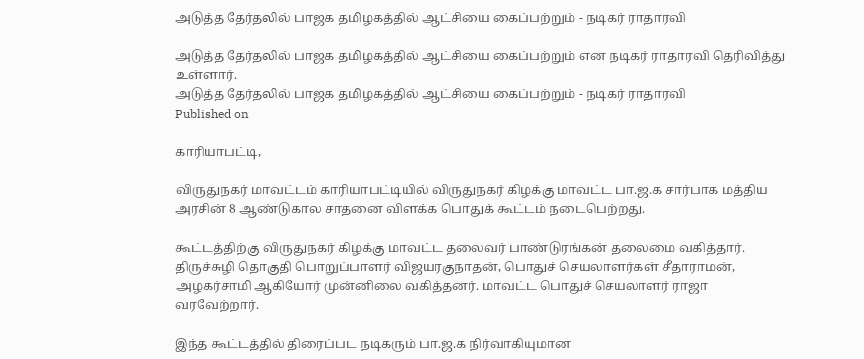அடுத்த தேர்தலில் பாஜக தமிழகத்தில் ஆட்சியை கைப்பற்றும் - நடிகர் ராதாரவி

அடுத்த தேர்தலில் பாஜக தமிழகத்தில் ஆட்சியை கைப்பற்றும் என நடிகர் ராதாரவி தெரிவித்து உள்ளார்.
அடுத்த தேர்தலில் பாஜக தமிழகத்தில் ஆட்சியை கைப்பற்றும் - நடிகர் ராதாரவி
Published on

காரியாபட்டி,

விருதுநகர் மாவட்டம் காரியாபட்டியில் விருதுநகர் கிழக்கு மாவட்ட பா.ஜ.க சார்பாக மத்திய அரசின் 8 ஆண்டுகால சாதனை விளக்க பொதுக் கூட்டம் நடைபெற்றது.

கூட்டத்திற்கு விருதுநகர் கிழக்கு மாவட்ட தலைவர் பாண்டுரங்கன் தலைமை வகித்தார். திருச்சுழி தொகுதி பொறுப்பாளர் விஜயரகுநாதன், பொதுச் செயலாளர்கள் சீதாராமன், அழகர்சாமி ஆகியோர் முன்னிலை வகித்தனர். மாவட்ட பொதுச் செயலாளர் ராஜா வரவேற்றார்.

இந்த கூட்டத்தில் திரைப்பட நடிகரும் பா.ஜ.க நிர்வாகியுமான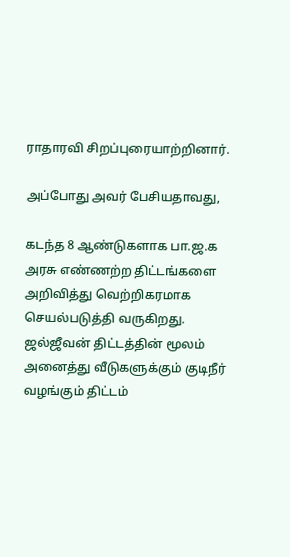ராதாரவி சிறப்புரையாற்றினார்.

அப்போது அவர் பேசியதாவது,

கடந்த 8 ஆண்டுகளாக பா.ஜ.க அரசு எண்ணற்ற திட்டங்களை அறிவித்து வெற்றிகரமாக செயல்படுத்தி வருகிறது. ஜல்ஜீவன் திட்டத்தின் மூலம் அனைத்து வீடுகளுக்கும் குடிநீர் வழங்கும் திட்டம்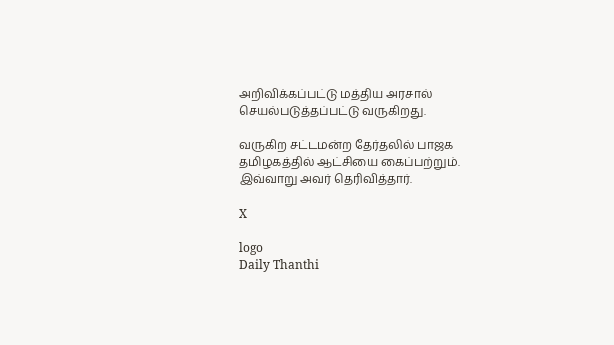அறிவிக்கப்பட்டு மத்திய அரசால் செயல்படுத்தப்பட்டு வருகிறது.

வருகிற சட்டமன்ற தேர்தலில் பாஜக தமிழகத்தில் ஆட்சியை கைப்பற்றும். இவ்வாறு அவர் தெரிவித்தார்.

X

logo
Daily Thanthi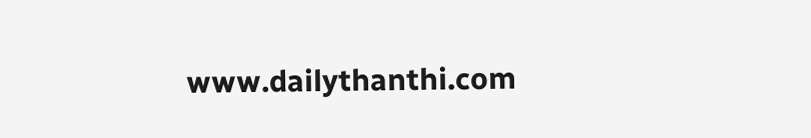www.dailythanthi.com